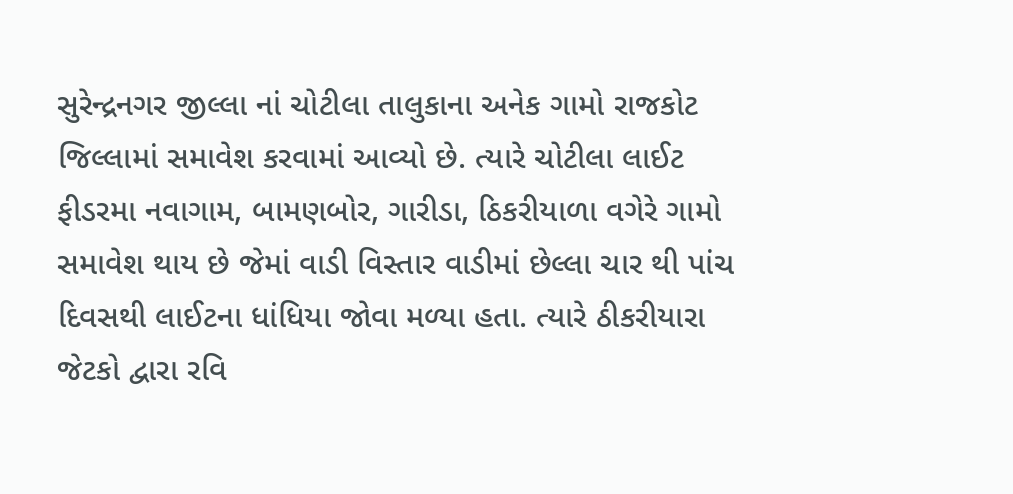સુરેન્દ્રનગર જીલ્લા નાં ચોટીલા તાલુકાના અનેક ગામો રાજકોટ જિલ્લામાં સમાવેશ કરવામાં આવ્યો છે. ત્યારે ચોટીલા લાઈટ ફીડરમા નવાગામ, બામણબોર, ગારીડા, ઠિકરીયાળા વગેરે ગામો સમાવેશ થાય છે જેમાં વાડી વિસ્તાર વાડીમાં છેલ્લા ચાર થી પાંચ દિવસથી લાઈટના ધાંધિયા જોવા મળ્યા હતા. ત્યારે ઠીકરીયારા જેટકો દ્વારા રવિ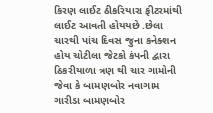કિરણ લાઈટ ઠીકરિયારા ફીટરમાંથી લાઈટ આવતી હોયયછે .છેલા ચારથી પાંચ દિવસ જુના કનેક્શન હોય ચોટીલા જેટકો કંપની દ્વારા ઠિકરીયાળા ત્રણ થી ચાર ગામોની જેવા કે બામણબોર નવાગામ ગારીડા બામણબોર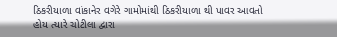ઠિકરીયાળા વાંકાનેર વગેરે ગામોમાંથી ઠિકરીયાળા થી પાવર આવતો હોય ત્યારે ચોટીલા દ્વારા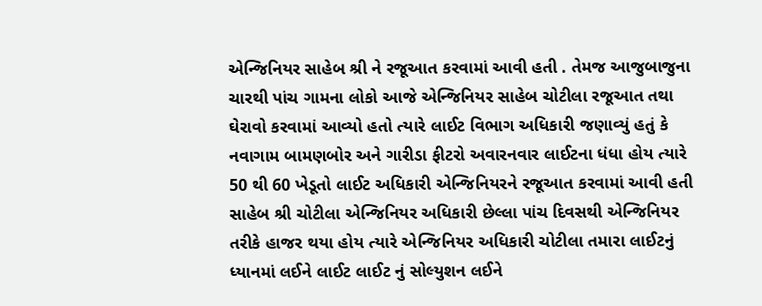એન્જિનિયર સાહેબ શ્રી ને રજૂઆત કરવામાં આવી હતી . તેમજ આજુબાજુના ચારથી પાંચ ગામના લોકો આજે એન્જિનિયર સાહેબ ચોટીલા રજૂઆત તથા ઘેરાવો કરવામાં આવ્યો હતો ત્યારે લાઈટ વિભાગ અધિકારી જણાવ્યું હતું કે નવાગામ બામણબોર અને ગારીડા ફીટરો અવારનવાર લાઈટના ધંધા હોય ત્યારે 50 થી 60 ખેડૂતો લાઈટ અધિકારી એન્જિનિયરને રજૂઆત કરવામાં આવી હતી સાહેબ શ્રી ચોટીલા એન્જિનિયર અધિકારી છેલ્લા પાંચ દિવસથી એન્જિનિયર તરીકે હાજર થયા હોય ત્યારે એન્જિનિયર અધિકારી ચોટીલા તમારા લાઈટનું ધ્યાનમાં લઈને લાઈટ લાઈટ નું સોલ્યુશન લઈને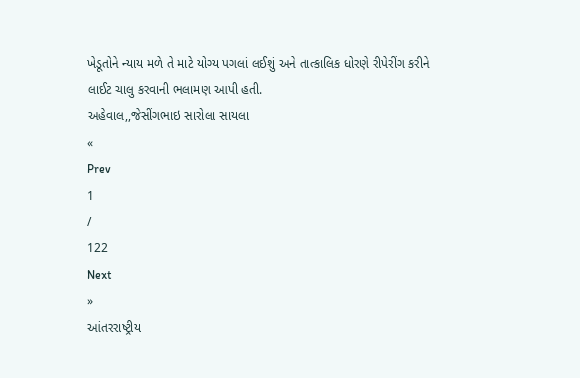ખેડૂતોને ન્યાય મળે તે માટે યોગ્ય પગલાં લઈશું અને તાત્કાલિક ધોરણે રીપેરીંગ કરીને લાઈટ ચાલુ કરવાની ભલામણ આપી હતી.
અહેવાલ,,જેસીંગભાઇ સારોલા સાયલા
«
Prev
1
/
122
Next
»
આંતરરાષ્ટ્રીય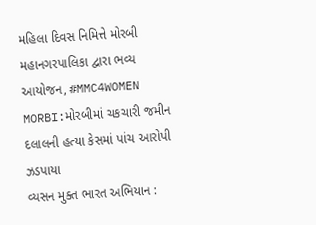મહિલા દિવસ નિમિત્તે મોરબી મહાનગરપાલિકા દ્વારા ભવ્ય આયોજન, #MMC4WOMEN
MORBI:મોરબીમાં ચકચારી જમીન દલાલની હત્યા કેસમાં પાંચ આરોપી ઝડપાયા
વ્યસન મુક્ત ભારત અભિયાન :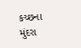કચ્છના મુંદરા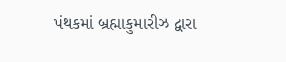પંથકમાં બ્રહ્માકુમારીઝ દ્વારા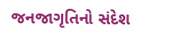જનજાગૃતિનો સંદેશ